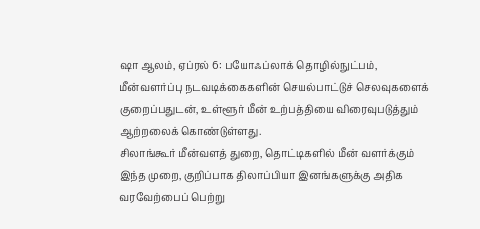ஷா ஆலம், ஏப்ரல் 6: பயோஃப்லாக் தொழில்நுட்பம், மீன்வளர்ப்பு நடவடிக்கைகளின் செயல்பாட்டுச் செலவுகளைக் குறைப்பதுடன், உள்ளூர் மீன் உற்பத்தியை விரைவுபடுத்தும் ஆற்றலைக் கொண்டுள்ளது.
சிலாங்கூர் மீன்வளத் துறை, தொட்டிகளில் மீன் வளர்க்கும் இந்த முறை, குறிப்பாக திலாப்பியா இனங்களுக்கு அதிக வரவேற்பைப் பெற்று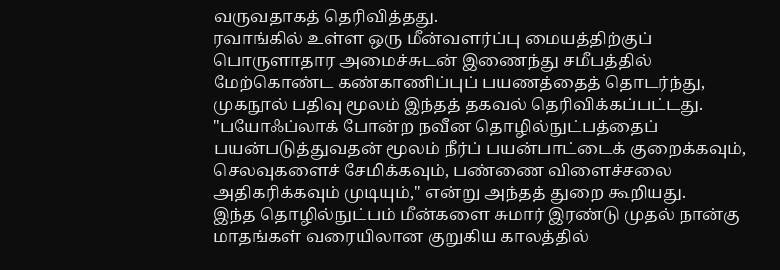வருவதாகத் தெரிவித்தது.
ரவாங்கில் உள்ள ஒரு மீன்வளர்ப்பு மையத்திற்குப் பொருளாதார அமைச்சுடன் இணைந்து சமீபத்தில் மேற்கொண்ட கண்காணிப்புப் பயணத்தைத் தொடர்ந்து, முகநூல் பதிவு மூலம் இந்தத் தகவல் தெரிவிக்கப்பட்டது.
"பயோஃப்லாக் போன்ற நவீன தொழில்நுட்பத்தைப் பயன்படுத்துவதன் மூலம் நீர்ப் பயன்பாட்டைக் குறைக்கவும், செலவுகளைச் சேமிக்கவும், பண்ணை விளைச்சலை அதிகரிக்கவும் முடியும்," என்று அந்தத் துறை கூறியது.
இந்த தொழில்நுட்பம் மீன்களை சுமார் இரண்டு முதல் நான்கு மாதங்கள் வரையிலான குறுகிய காலத்தில்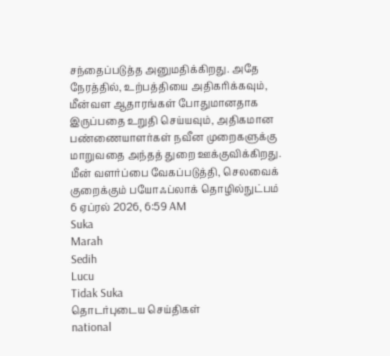சந்தைப்படுத்த அனுமதிக்கிறது. அதே நேரத்தில், உற்பத்தியை அதிகரிக்கவும், மீன்வள ஆதாரங்கள் போதுமானதாக இருப்பதை உறுதி செய்யவும், அதிகமான பண்ணையாளர்கள் நவீன முறைகளுக்கு மாறுவதை அந்தத் துறை ஊக்குவிக்கிறது.
மீன் வளர்ப்பை வேகப்படுத்தி, செலவைக் குறைக்கும் பயோஃப்லாக் தொழில்நுட்பம்
6 ஏப்ரல் 2026, 6:59 AM
Suka
Marah
Sedih
Lucu
Tidak Suka
தொடர்புடைய செய்திகள்
national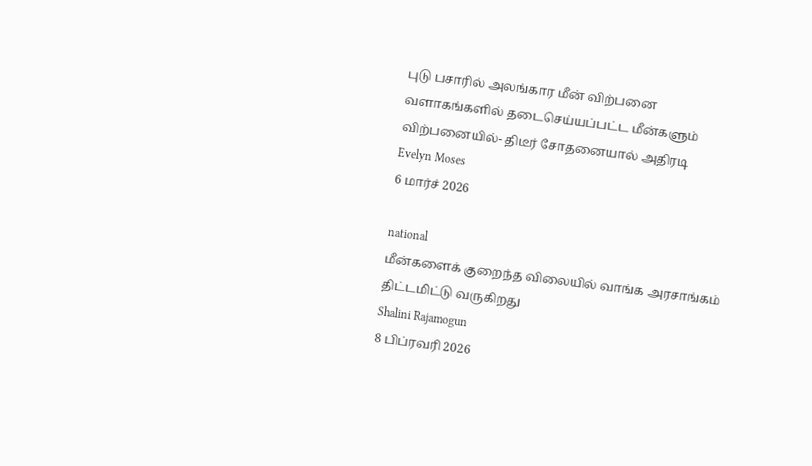புடு பசாரில் அலங்கார மீன் விற்பனை வளாகங்களில் தடைசெய்யப்பட்ட மீன்களும் விற்பனையில்- திடீர் சோதனையால் அதிரடி
Evelyn Moses
6 மார்ச் 2026

national
மீன்களைக் குறைந்த விலையில் வாங்க அரசாங்கம் திட்டமிட்டு வருகிறது
Shalini Rajamogun
8 பிப்ரவரி 2026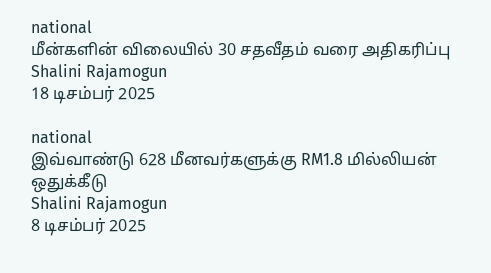national
மீன்களின் விலையில் 30 சதவீதம் வரை அதிகரிப்பு
Shalini Rajamogun
18 டிசம்பர் 2025

national
இவ்வாண்டு 628 மீனவர்களுக்கு RM1.8 மில்லியன் ஒதுக்கீடு
Shalini Rajamogun
8 டிசம்பர் 2025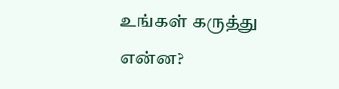உங்கள் கருத்து என்ன?